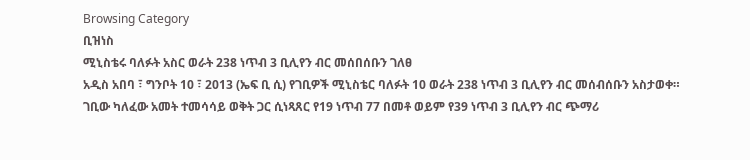Browsing Category
ቢዝነስ
ሚኒስቴሩ ባለፉት አስር ወራት 238 ነጥብ 3 ቢሊየን ብር መሰበሰቡን ገለፀ
አዲስ አበባ ፣ ግንቦት 10 ፣ 2013 (ኤፍ ቢ ሲ) የገቢዎች ሚኒስቴር ባለፉት 10 ወራት 238 ነጥብ 3 ቢሊየን ብር መሰብሰቡን አስታወቀ።
ገቢው ካለፈው አመት ተመሳሳይ ወቅት ጋር ሲነጻጸር የ19 ነጥብ 77 በመቶ ወይም የ39 ነጥብ 3 ቢሊየን ብር ጭማሪ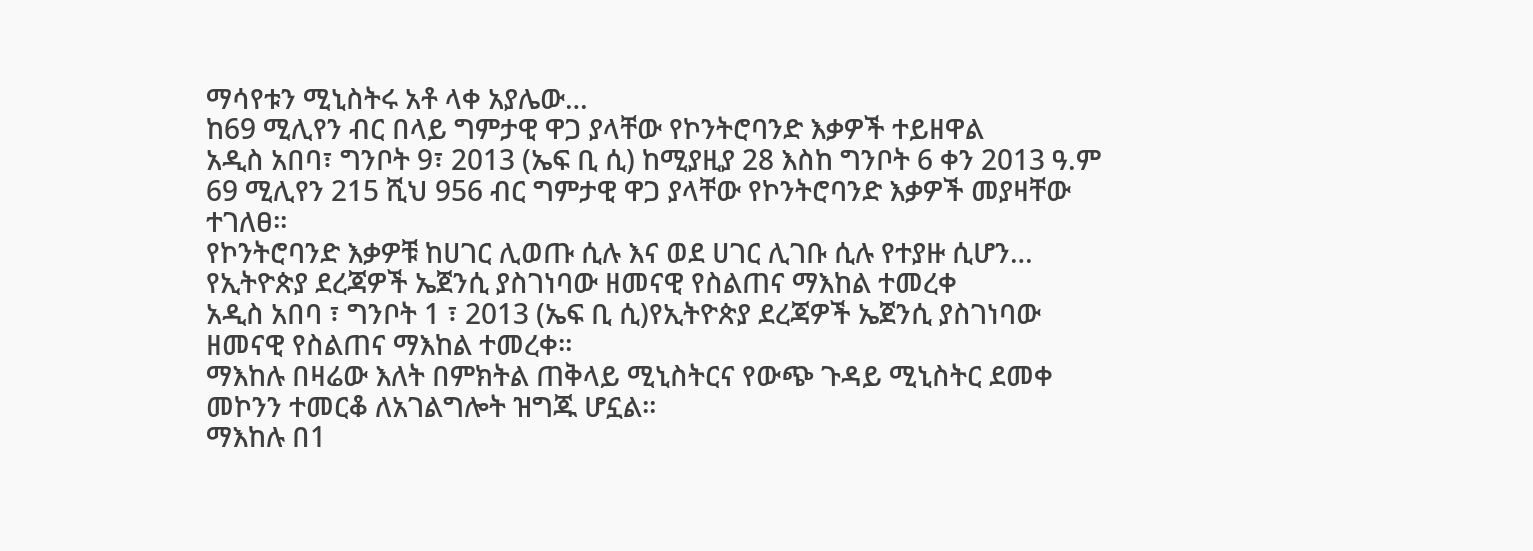ማሳየቱን ሚኒስትሩ አቶ ላቀ አያሌው…
ከ69 ሚሊየን ብር በላይ ግምታዊ ዋጋ ያላቸው የኮንትሮባንድ እቃዎች ተይዘዋል
አዲስ አበባ፣ ግንቦት 9፣ 2013 (ኤፍ ቢ ሲ) ከሚያዚያ 28 እስከ ግንቦት 6 ቀን 2013 ዓ.ም 69 ሚሊየን 215 ሺህ 956 ብር ግምታዊ ዋጋ ያላቸው የኮንትሮባንድ እቃዎች መያዛቸው ተገለፀ፡፡
የኮንትሮባንድ እቃዎቹ ከሀገር ሊወጡ ሲሉ እና ወደ ሀገር ሊገቡ ሲሉ የተያዙ ሲሆን…
የኢትዮጵያ ደረጃዎች ኤጀንሲ ያስገነባው ዘመናዊ የስልጠና ማእከል ተመረቀ
አዲስ አበባ ፣ ግንቦት 1 ፣ 2013 (ኤፍ ቢ ሲ)የኢትዮጵያ ደረጃዎች ኤጀንሲ ያስገነባው ዘመናዊ የስልጠና ማእከል ተመረቀ።
ማእከሉ በዛሬው እለት በምክትል ጠቅላይ ሚኒስትርና የውጭ ጉዳይ ሚኒስትር ደመቀ መኮንን ተመርቆ ለአገልግሎት ዝግጁ ሆኗል።
ማእከሉ በ1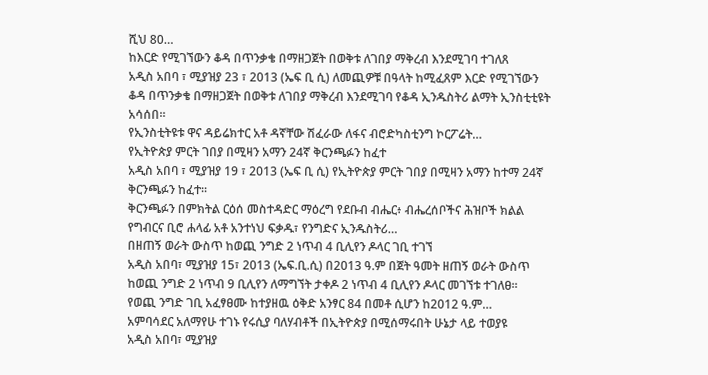ሺህ 80…
ከእርድ የሚገኘውን ቆዳ በጥንቃቄ በማዘጋጀት በወቅቱ ለገበያ ማቅረብ እንደሚገባ ተገለጸ
አዲስ አበባ ፣ ሚያዝያ 23 ፣ 2013 (ኤፍ ቢ ሲ) ለመጪዎቹ በዓላት ከሚፈጸም እርድ የሚገኘውን ቆዳ በጥንቃቄ በማዘጋጀት በወቅቱ ለገበያ ማቅረብ እንደሚገባ የቆዳ ኢንዱስትሪ ልማት ኢንስቲቲዩት አሳሰበ።
የኢንስቲትዩቱ ዋና ዳይሬክተር አቶ ዳኛቸው ሽፈራው ለፋና ብሮድካስቲንግ ኮርፖሬት…
የኢትዮጵያ ምርት ገበያ በሚዛን አማን 24ኛ ቅርንጫፉን ከፈተ
አዲስ አበባ ፣ ሚያዝያ 19 ፣ 2013 (ኤፍ ቢ ሲ) የኢትዮጵያ ምርት ገበያ በሚዛን አማን ከተማ 24ኛ ቅርንጫፉን ከፈተ፡፡
ቅርንጫፉን በምክትል ርዕሰ መስተዳድር ማዕረግ የደቡብ ብሔር፥ ብሔረሰቦችና ሕዝቦች ክልል የግብርና ቢሮ ሐላፊ አቶ አንተነህ ፍቃዱ፣ የንግድና ኢንዱስትሪ…
በዘጠኝ ወራት ውስጥ ከወጪ ንግድ 2 ነጥብ 4 ቢሊየን ዶላር ገቢ ተገኘ
አዲስ አበባ፣ ሚያዝያ 15፣ 2013 (ኤፍ.ቢ.ሲ) በ2013 ዓ.ም በጀት ዓመት ዘጠኝ ወራት ውስጥ ከወጪ ንግድ 2 ነጥብ 9 ቢሊየን ለማግኘት ታቀዶ 2 ነጥብ 4 ቢሊየን ዶላር መገኘቱ ተገለፀ፡፡
የወጪ ንግድ ገቢ አፈፃፀሙ ከተያዘዉ ዕቅድ አንፃር 84 በመቶ ሲሆን ከ2012 ዓ.ም…
አምባሳደር አለማየሁ ተገኑ የሩሲያ ባለሃብቶች በኢትዮጵያ በሚሰማሩበት ሁኔታ ላይ ተወያዩ
አዲስ አበባ፣ ሚያዝያ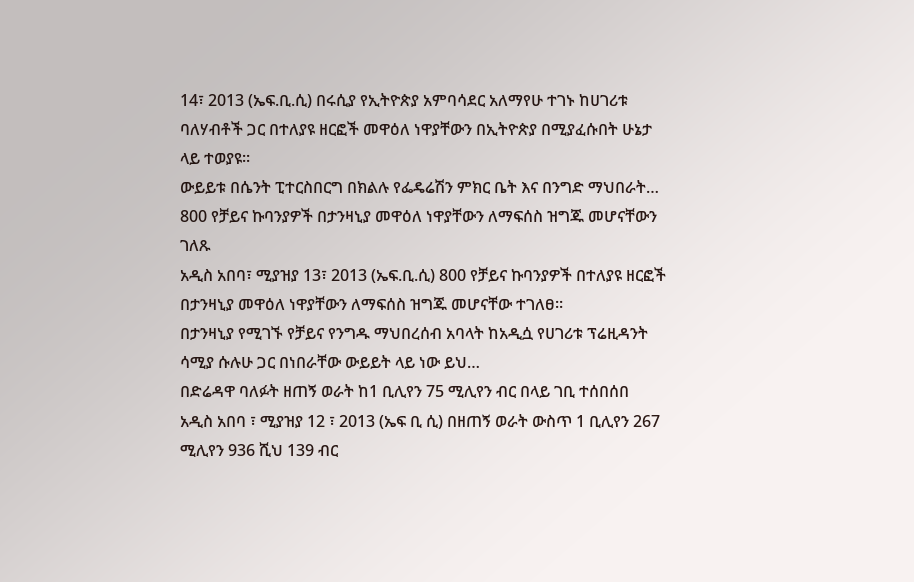14፣ 2013 (ኤፍ.ቢ.ሲ) በሩሲያ የኢትዮጵያ አምባሳደር አለማየሁ ተገኑ ከሀገሪቱ ባለሃብቶች ጋር በተለያዩ ዘርፎች መዋዕለ ነዋያቸውን በኢትዮጵያ በሚያፈሱበት ሁኔታ ላይ ተወያዩ፡፡
ውይይቱ በሴንት ፒተርስበርግ በክልሉ የፌዴሬሽን ምክር ቤት እና በንግድ ማህበራት…
800 የቻይና ኩባንያዎች በታንዛኒያ መዋዕለ ነዋያቸውን ለማፍሰስ ዝግጁ መሆናቸውን ገለጹ
አዲስ አበባ፣ ሚያዝያ 13፣ 2013 (ኤፍ.ቢ.ሲ) 800 የቻይና ኩባንያዎች በተለያዩ ዘርፎች በታንዛኒያ መዋዕለ ነዋያቸውን ለማፍሰስ ዝግጁ መሆናቸው ተገለፀ።
በታንዛኒያ የሚገኙ የቻይና የንግዱ ማህበረሰብ አባላት ከአዲሷ የሀገሪቱ ፕሬዚዳንት ሳሚያ ሱሉሁ ጋር በነበራቸው ውይይት ላይ ነው ይህ…
በድሬዳዋ ባለፉት ዘጠኝ ወራት ከ1 ቢሊየን 75 ሚሊየን ብር በላይ ገቢ ተሰበሰበ
አዲስ አበባ ፣ ሚያዝያ 12 ፣ 2013 (ኤፍ ቢ ሲ) በዘጠኝ ወራት ውስጥ 1 ቢሊየን 267 ሚሊየን 936 ሺህ 139 ብር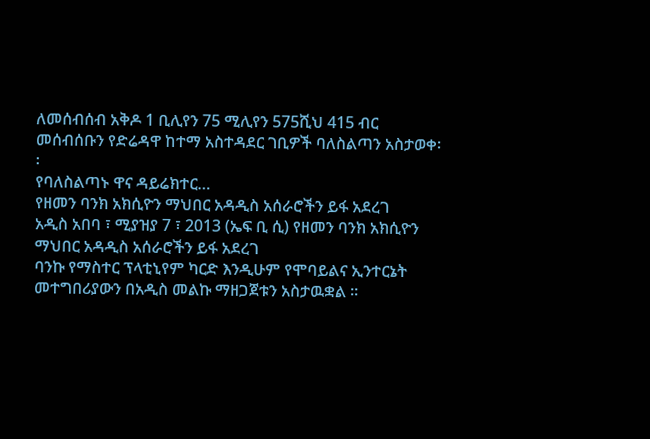ለመሰብሰብ አቅዶ 1 ቢሊየን 75 ሚሊየን 575ሺህ 415 ብር መሰብሰቡን የድሬዳዋ ከተማ አስተዳደር ገቢዎች ባለስልጣን አስታወቀ፡፡
የባለስልጣኑ ዋና ዳይሬክተር…
የዘመን ባንክ አክሲዮን ማህበር አዳዲስ አሰራሮችን ይፋ አደረገ
አዲስ አበባ ፣ ሚያዝያ 7 ፣ 2013 (ኤፍ ቢ ሲ) የዘመን ባንክ አክሲዮን ማህበር አዳዲስ አሰራሮችን ይፋ አደረገ
ባንኩ የማስተር ፕላቲኒየም ካርድ እንዲሁም የሞባይልና ኢንተርኔት መተግበሪያውን በአዲስ መልኩ ማዘጋጀቱን አስታዉቋል ።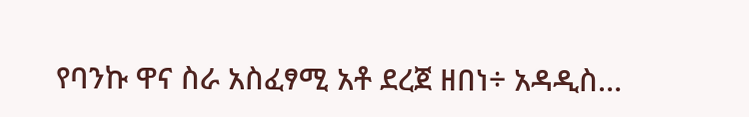የባንኩ ዋና ስራ አስፈፃሚ አቶ ደረጀ ዘበነ÷ አዳዲስ…